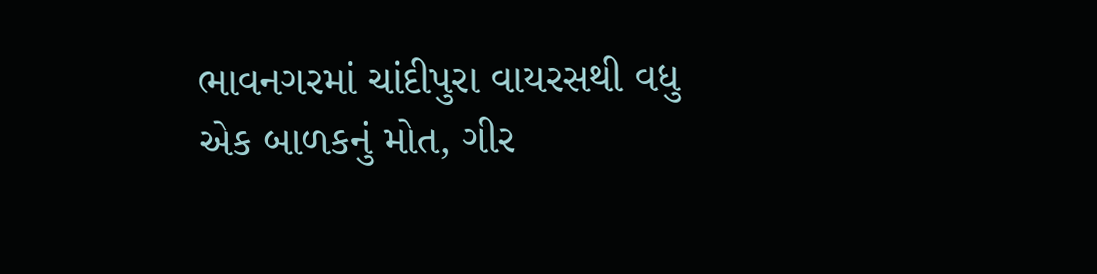ભાવનગરમાં ચાંદીપુરા વાયરસથી વધુ એક બાળકનું મોત, ગીર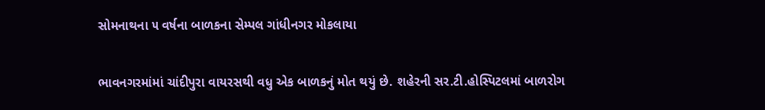સોમનાથના ૫ વર્ષના બાળકના સેમ્પલ ગાંધીનગર મોકલાયા

ભાવનગરમાંમાં ચાંદીપુરા વાયરસથી વધુ એક બાળકનું મોત થયું છે. શહેરની સર.ટી.હોસ્પિટલમાં બાળરોગ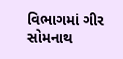વિભાગમાં ગીર સોમનાથ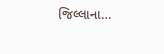જિલ્લાના…